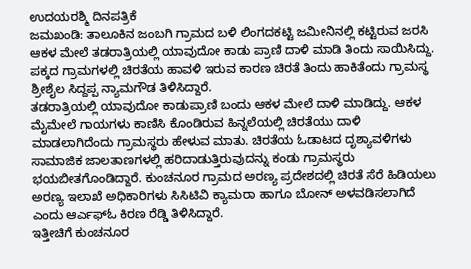ಉದಯರಶ್ಮಿ ದಿನಪತ್ರಿಕೆ
ಜಮಖಂಡಿ: ತಾಲೂಕಿನ ಜಂಬಗಿ ಗ್ರಾಮದ ಬಳಿ ಲಿಂಗದಕಟ್ಟಿ ಜಮೀನಿನಲ್ಲಿ ಕಟ್ಟಿರುವ ಜರಸಿ ಆಕಳ ಮೇಲೆ ತಡರಾತ್ರಿಯಲ್ಲಿ ಯಾವುದೋ ಕಾಡು ಪ್ರಾಣಿ ದಾಳಿ ಮಾಡಿ ತಿಂದು ಸಾಯಿಸಿದ್ದು. ಪಕ್ಕದ ಗ್ರಾಮಗಳಲ್ಲಿ ಚಿರತೆಯ ಹಾವಳಿ ಇರುವ ಕಾರಣ ಚಿರತೆ ತಿಂದು ಹಾಕಿತೆಂದು ಗ್ರಾಮಸ್ಥ ಶ್ರೀಶೈಲ ಸಿದ್ದಪ್ಪ ನ್ಯಾಮಗೌಡ ತಿಳಿಸಿದ್ದಾರೆ.
ತಡರಾತ್ರಿಯಲ್ಲಿ ಯಾವುದೋ ಕಾಡುಪ್ರಾಣಿ ಬಂದು ಆಕಳ ಮೇಲೆ ದಾಳಿ ಮಾಡಿದ್ದು. ಆಕಳ ಮೈಮೇಲೆ ಗಾಯಗಳು ಕಾಣಿಸಿ ಕೊಂಡಿರುವ ಹಿನ್ನಲೆಯಲ್ಲಿ ಚಿರತೆಯು ದಾಳಿ ಮಾಡಲಾಗಿದೆಂದು ಗ್ರಾಮಸ್ಥರು ಹೇಳುವ ಮಾತು. ಚಿರತೆಯ ಓಡಾಟದ ದೃಶ್ಯಾವಳಿಗಳು ಸಾಮಾಜಿಕ ಜಾಲತಾಣಗಳಲ್ಲಿ ಹರಿದಾಡುತ್ತಿರುವುದನ್ನು ಕಂಡು ಗ್ರಾಮಸ್ಥರು ಭಯಬೀತಗೊಂಡಿದ್ದಾರೆ. ಕುಂಚನೂರ ಗ್ರಾಮದ ಅರಣ್ಯ ಪ್ರದೇಶದಲ್ಲಿ ಚಿರತೆ ಸೆರೆ ಹಿಡಿಯಲು ಅರಣ್ಯ ಇಲಾಖೆ ಅಧಿಕಾರಿಗಳು ಸಿಸಿಟಿವಿ ಕ್ಯಾಮರಾ ಹಾಗೂ ಬೋನ್ ಅಳವಡಿಸಲಾಗಿದೆ ಎಂದು ಆರ್ಎಫ್ಓ ಕಿರಣ ರೆಡ್ಡಿ ತಿಳಿಸಿದ್ದಾರೆ.
ಇತ್ತೀಚಿಗೆ ಕುಂಚನೂರ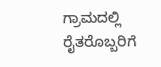ಗ್ರಾಮದಲ್ಲಿ ರೈತರೊಬ್ಬರಿಗೆ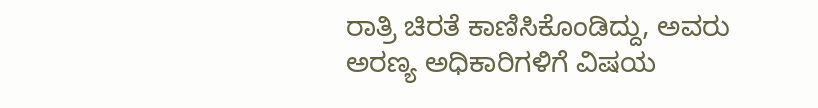ರಾತ್ರಿ ಚಿರತೆ ಕಾಣಿಸಿಕೊಂಡಿದ್ದು, ಅವರು ಅರಣ್ಯ ಅಧಿಕಾರಿಗಳಿಗೆ ವಿಷಯ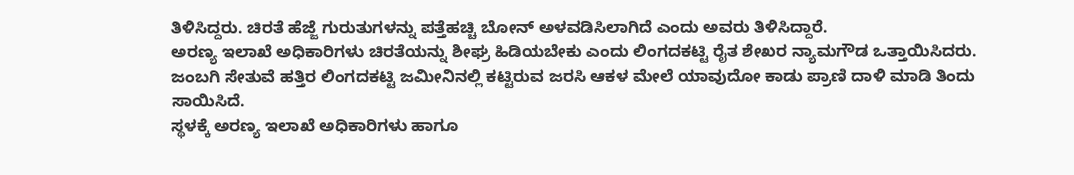ತಿಳಿಸಿದ್ದರು. ಚಿರತೆ ಹೆಜ್ಜೆ ಗುರುತುಗಳನ್ನು ಪತ್ತೆಹಚ್ಚಿ ಬೋನ್ ಅಳವಡಿಸಿಲಾಗಿದೆ ಎಂದು ಅವರು ತಿಳಿಸಿದ್ದಾರೆ.
ಅರಣ್ಯ ಇಲಾಖೆ ಅಧಿಕಾರಿಗಳು ಚಿರತೆಯನ್ನು ಶೀಘ್ರ ಹಿಡಿಯಬೇಕು ಎಂದು ಲಿಂಗದಕಟ್ಟಿ ರೈತ ಶೇಖರ ನ್ಯಾಮಗೌಡ ಒತ್ತಾಯಿಸಿದರು.
ಜಂಬಗಿ ಸೇತುವೆ ಹತ್ತಿರ ಲಿಂಗದಕಟ್ಟಿ ಜಮೀನಿನಲ್ಲಿ ಕಟ್ಟಿರುವ ಜರಸಿ ಆಕಳ ಮೇಲೆ ಯಾವುದೋ ಕಾಡು ಪ್ರಾಣಿ ದಾಳಿ ಮಾಡಿ ತಿಂದು ಸಾಯಿಸಿದೆ.
ಸ್ಥಳಕ್ಕೆ ಅರಣ್ಯ ಇಲಾಖೆ ಅಧಿಕಾರಿಗಳು ಹಾಗೂ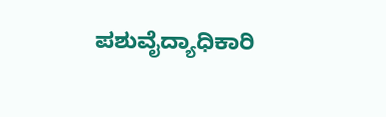ಪಶುವೈದ್ಯಾಧಿಕಾರಿ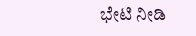ಭೇಟಿ ನೀಡಿ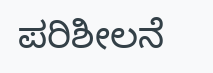ಪರಿಶೀಲನೆ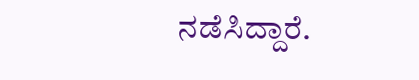ನಡೆಸಿದ್ದಾರೆ.